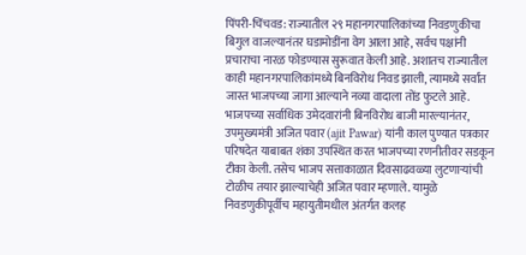पिंपरी-चिंचवड: राज्यातील २९ महानगरपालिकांच्या निवडणुकीचा बिगुल वाजल्यानंतर घडामोडींना वेग आला आहे, सर्वच पक्षांनी प्रचाराचा नारळ फोडण्यास सुरूवात केली आहे. अशातच राज्यातील काही महानगरपालिकांमध्ये बिनविरोध निवड झाली, त्यामध्ये सर्वांत जास्त भाजपच्या जागा आल्याने नव्या वादाला तोंड फुटले आहे. भाजपच्या सर्वाधिक उमेदवारांनी बिनविरोध बाजी मारल्यानंतर, उपमुख्यमंत्री अजित पवार (ajit Pawar) यांनी काल पुण्यात पत्रकार परिषदेत याबाबत शंका उपस्थित करत भाजपच्या रणनीतीवर सडकून टीका केली. तसेच भाजप सत्ताकाळात दिवसाढवळ्या लुटणाऱ्यांची टोळीच तयार झाल्याचेही अजित पवार म्हणाले. यामुळे निवडणुकीपूर्वीच महायुतीमधील अंतर्गत कलह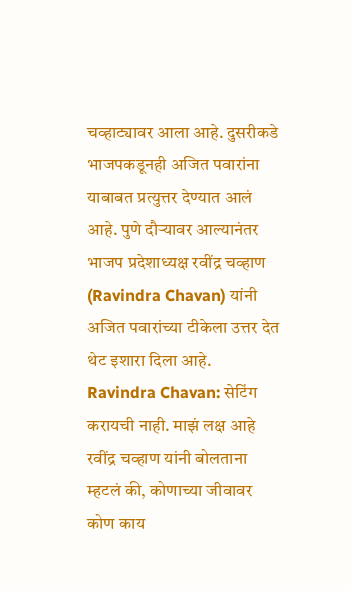चव्हाट्यावर आला आहे. दुसरीकडे भाजपकडूनही अजित पवारांना याबाबत प्रत्युत्तर देण्यात आलं आहे. पुणे दौऱ्यावर आल्यानंतर भाजप प्रदेशाध्यक्ष रवींद्र चव्हाण (Ravindra Chavan) यांनी अजित पवारांच्या टीकेला उत्तर देत थेट इशारा दिला आहे.
Ravindra Chavan: सेटिंग करायची नाही. माझं लक्ष आहे
रवींद्र चव्हाण यांनी बोलताना म्हटलं की, कोणाच्या जीवावर कोण काय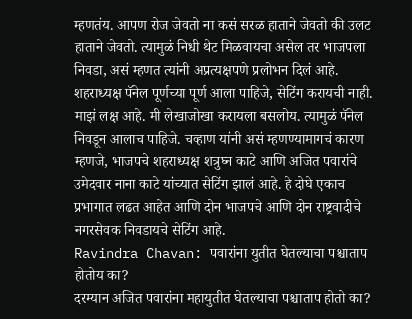म्हणतंय. आपण रोज जेवतो ना कसं सरळ हाताने जेवतो की उलट हाताने जेवतो. त्यामुळं निधी थेट मिळवायचा असेल तर भाजपला निवडा, असं म्हणत त्यांनी अप्रत्यक्षपणे प्रलोभन दिलं आहे. शहराध्यक्ष पॅनेल पूर्णच्या पूर्ण आला पाहिजे, सेटिंग करायची नाही. माझं लक्ष आहे. मी लेखाजोखा करायला बसलोय. त्यामुळं पॅनेल निवडून आलाच पाहिजे. चव्हाण यांनी असं म्हणण्यामागचं कारण म्हणजे, भाजपचे शहराध्यक्ष शत्रुघ्न काटे आणि अजित पवारांचे उमेदवार नाना काटे यांच्यात सेटिंग झालं आहे. हे दोघे एकाच प्रभागात लढत आहेत आणि दोन भाजपचे आणि दोन राष्ट्रवादीचे नगरसेवक निवडायचे सेटिंग आहे.
Ravindra Chavan: पवारांना युतीत घेतल्याचा पश्चाताप होतोय का?
दरम्यान अजित पवारांना महायुतीत घेतल्याचा पश्चाताप होतो का?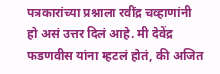पत्रकारांच्या प्रश्नाला रवींद्र चव्हाणांनी हो असं उत्तर दिलं आहे. मी देवेंद्र फडणवीस यांना म्हटलं होतं, की अजित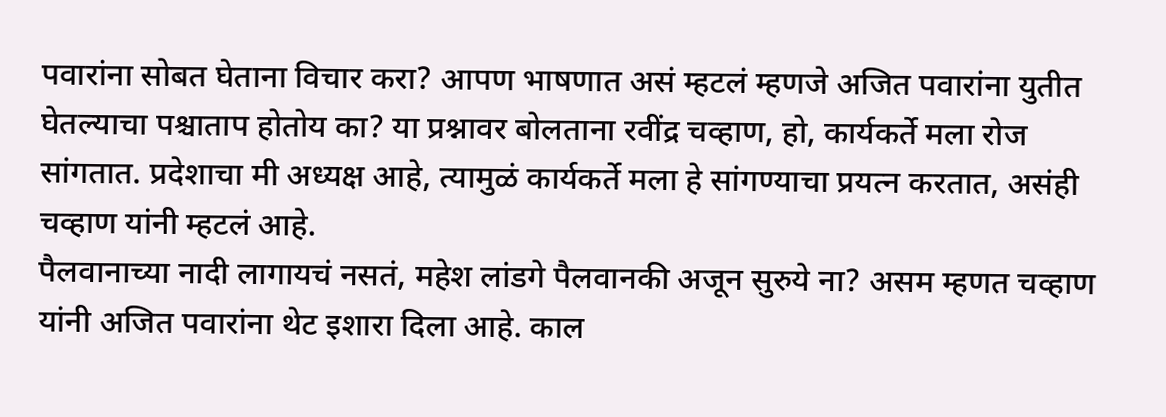पवारांना सोबत घेताना विचार करा? आपण भाषणात असं म्हटलं म्हणजे अजित पवारांना युतीत घेतल्याचा पश्चाताप होतोय का? या प्रश्नावर बोलताना रवींद्र चव्हाण, हो, कार्यकर्ते मला रोज सांगतात. प्रदेशाचा मी अध्यक्ष आहे, त्यामुळं कार्यकर्ते मला हे सांगण्याचा प्रयत्न करतात, असंही चव्हाण यांनी म्हटलं आहे.
पैलवानाच्या नादी लागायचं नसतं, महेश लांडगे पैलवानकी अजून सुरुये ना? असम म्हणत चव्हाण यांनी अजित पवारांना थेट इशारा दिला आहे. काल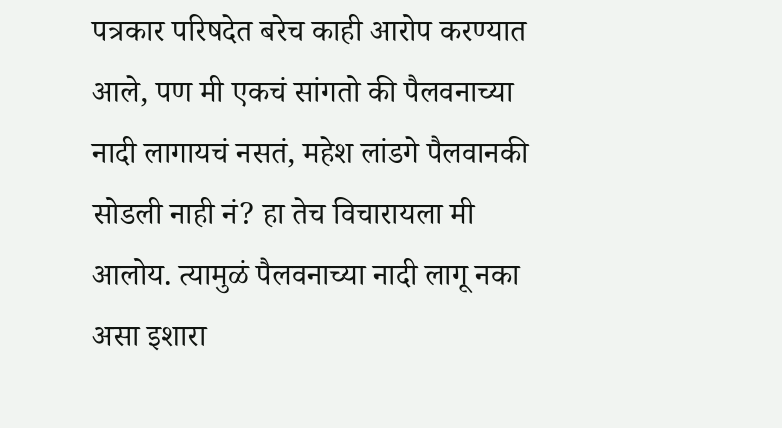पत्रकार परिषदेत बरेच काही आरोप करण्यात आले, पण मी एकचं सांगतो की पैलवनाच्या नादी लागायचं नसतं, महेश लांडगे पैलवानकी सोडली नाही नं? हा तेच विचारायला मी आलोय. त्यामुळं पैलवनाच्या नादी लागू नका असा इशारा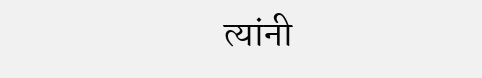त्यांनी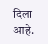दिला आहे.